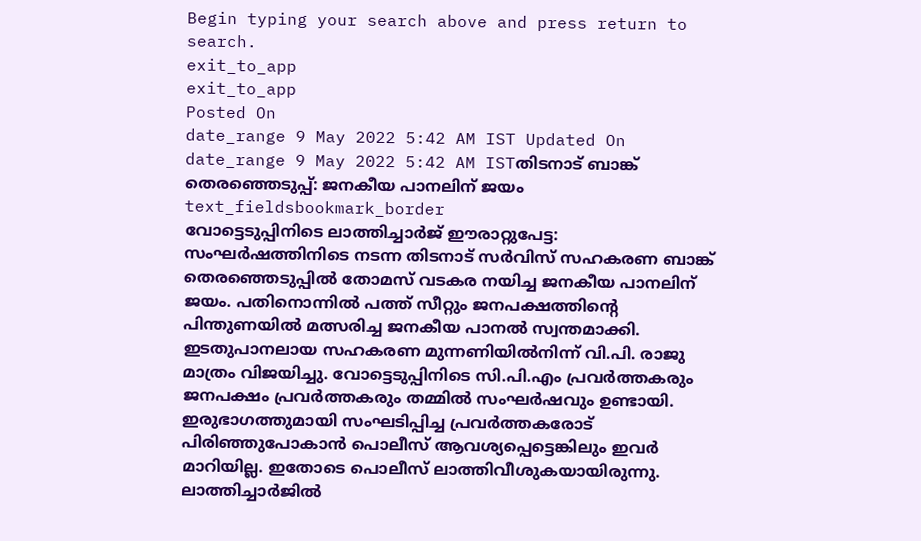Begin typing your search above and press return to search.
exit_to_app
exit_to_app
Posted On
date_range 9 May 2022 5:42 AM IST Updated On
date_range 9 May 2022 5:42 AM ISTതിടനാട് ബാങ്ക് തെരഞ്ഞെടുപ്പ്: ജനകീയ പാനലിന് ജയം
text_fieldsbookmark_border
വോട്ടെടുപ്പിനിടെ ലാത്തിച്ചാർജ് ഈരാറ്റുപേട്ട: സംഘർഷത്തിനിടെ നടന്ന തിടനാട് സർവിസ് സഹകരണ ബാങ്ക് തെരഞ്ഞെടുപ്പിൽ തോമസ് വടകര നയിച്ച ജനകീയ പാനലിന് ജയം. പതിനൊന്നിൽ പത്ത് സീറ്റും ജനപക്ഷത്തിന്റെ പിന്തുണയിൽ മത്സരിച്ച ജനകീയ പാനൽ സ്വന്തമാക്കി. ഇടതുപാനലായ സഹകരണ മുന്നണിയിൽനിന്ന് വി.പി. രാജു മാത്രം വിജയിച്ചു. വോട്ടെടുപ്പിനിടെ സി.പി.എം പ്രവർത്തകരും ജനപക്ഷം പ്രവർത്തകരും തമ്മിൽ സംഘർഷവും ഉണ്ടായി. ഇരുഭാഗത്തുമായി സംഘടിപ്പിച്ച പ്രവർത്തകരോട് പിരിഞ്ഞുപോകാൻ പൊലീസ് ആവശ്യപ്പെട്ടെങ്കിലും ഇവർ മാറിയില്ല. ഇതോടെ പൊലീസ് ലാത്തിവീശുകയായിരുന്നു. ലാത്തിച്ചാർജിൽ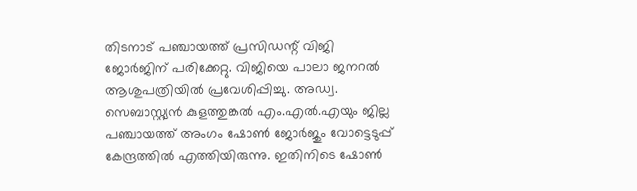തിടനാട് പഞ്ചായത്ത് പ്രസിഡന്റ് വിജി ജോർജിന് പരിക്കേറ്റു. വിജിയെ പാലാ ജനറൽ ആശുപത്രിയിൽ പ്രവേശിപ്പിച്ചു. അഡ്വ. സെബാസ്റ്റ്യൻ കുളത്തുങ്കൽ എം.എൽ.എയും ജില്ല പഞ്ചായത്ത് അംഗം ഷോൺ ജോർജും വോട്ടെടുപ്പ് കേന്ദ്രത്തിൽ എത്തിയിരുന്നു. ഇതിനിടെ ഷോൺ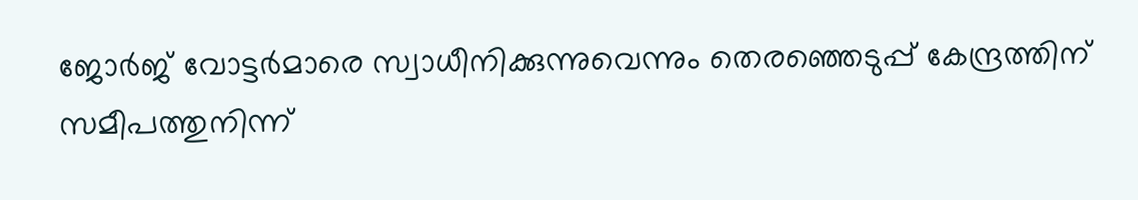ജോർജ് വോട്ടർമാരെ സ്വാധീനിക്കുന്നുവെന്നും തെരഞ്ഞെടുപ്പ് കേന്ദ്രത്തിന് സമീപത്തുനിന്ന്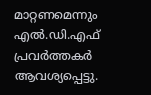മാറ്റണമെന്നും എൽ.ഡി.എഫ് പ്രവർത്തകർ ആവശ്യപ്പെട്ടു.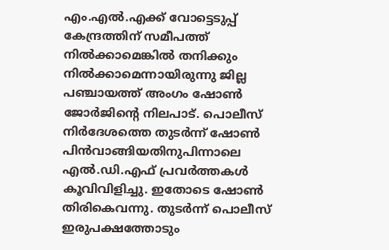എം.എൽ.എക്ക് വോട്ടെടുപ്പ് കേന്ദ്രത്തിന് സമീപത്ത് നിൽക്കാമെങ്കിൽ തനിക്കും നിൽക്കാമെന്നായിരുന്നു ജില്ല പഞ്ചായത്ത് അംഗം ഷോൺ ജോർജിന്റെ നിലപാട്. പൊലീസ് നിർദേശത്തെ തുടർന്ന് ഷോൺ പിൻവാങ്ങിയതിനുപിന്നാലെ എൽ.ഡി.എഫ് പ്രവർത്തകൾ കൂവിവിളിച്ചു. ഇതോടെ ഷോൺ തിരികെവന്നു. തുടർന്ന് പൊലീസ് ഇരുപക്ഷത്തോടും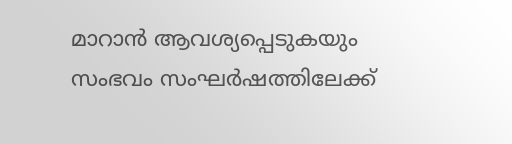മാറാൻ ആവശ്യപ്പെടുകയും സംഭവം സംഘർഷത്തിലേക്ക്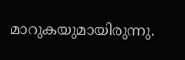മാറുകയുമായിരുന്നു.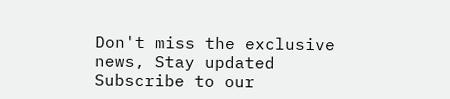Don't miss the exclusive news, Stay updated
Subscribe to our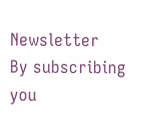Newsletter
By subscribing you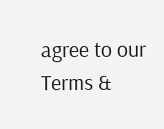agree to our Terms &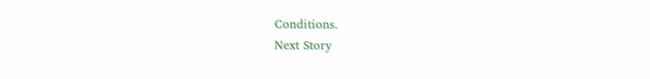Conditions.
Next Story